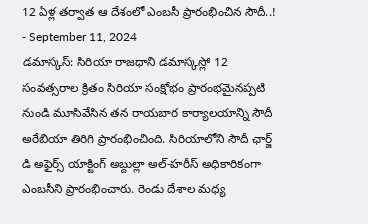12 ఏళ్ల తర్వాత ఆ దేశంలో ఎంబసీ ప్రారంభించిన సౌదీ..!
- September 11, 2024
డమాస్కస్: సిరియా రాజధాని డమాస్కస్లో 12 సంవత్సరాల క్రితం సిరియా సంక్షోభం ప్రారంభమైనప్పటి నుండి మూసివేసిన తన రాయబార కార్యాలయాన్ని సౌదీ అరేబియా తిరిగి ప్రారంభించింది. సిరియాలోని సౌదీ ఛార్జ్ డి అఫైర్స్ యాక్టింగ్ అబ్దుల్లా అల్-హరీస్ అధికారికంగా ఎంబసీని ప్రారంభించారు. రెండు దేశాల మధ్య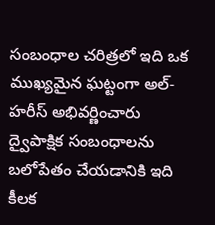సంబంధాల చరిత్రలో ఇది ఒక ముఖ్యమైన ఘట్టంగా అల్-హరీస్ అభివర్ణించారు ద్వైపాక్షిక సంబంధాలను బలోపేతం చేయడానికి ఇది కీలక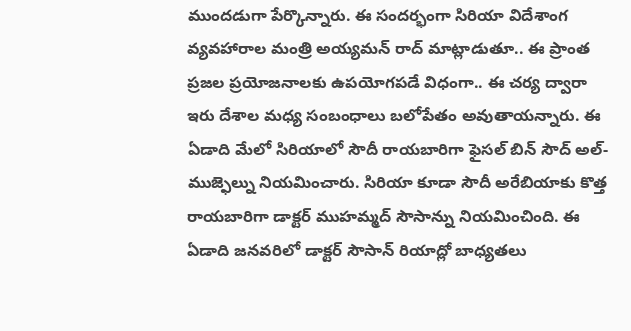ముందడుగా పేర్కొన్నారు. ఈ సందర్భంగా సిరియా విదేశాంగ వ్యవహారాల మంత్రి అయ్యమన్ రాద్ మాట్లాడుతూ.. ఈ ప్రాంత ప్రజల ప్రయోజనాలకు ఉపయోగపడే విధంగా.. ఈ చర్య ద్వారా ఇరు దేశాల మధ్య సంబంధాలు బలోపేతం అవుతాయన్నారు. ఈ ఏడాది మేలో సిరియాలో సౌదీ రాయబారిగా ఫైసల్ బిన్ సౌద్ అల్-ముజ్ఫెల్ను నియమించారు. సిరియా కూడా సౌదీ అరేబియాకు కొత్త రాయబారిగా డాక్టర్ ముహమ్మద్ సౌసాన్ను నియమించింది. ఈ ఏడాది జనవరిలో డాక్టర్ సౌసాన్ రియాద్లో బాధ్యతలు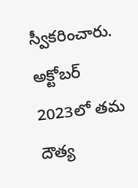స్వీకరించారు. అక్టోబర్ 2023లో తమ దౌత్య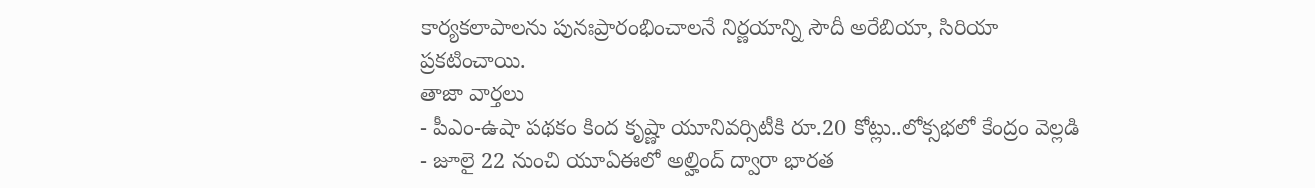కార్యకలాపాలను పునఃప్రారంభించాలనే నిర్ణయాన్ని సౌదీ అరేబియా, సిరియా ప్రకటించాయి.
తాజా వార్తలు
- పీఎం-ఉషా పథకం కింద కృష్ణా యూనివర్సిటీకి రూ.20 కోట్లు..లోక్సభలో కేంద్రం వెల్లడి
- జూలై 22 నుంచి యూఏఈలో అల్హింద్ ద్వారా భారత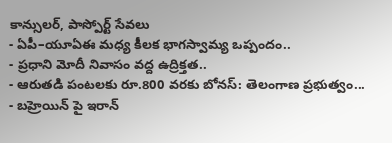కాన్సులర్, పాస్పోర్ట్ సేవలు
- ఏపీ–యూఏఈ మధ్య కీలక భాగస్వామ్య ఒప్పందం..
- ప్రధాని మోదీ నివాసం వద్ద ఉద్రిక్తత..
- ఆరుతడి పంటలకు రూ.800 వరకు బోనస్: తెలంగాణ ప్రభుత్వం...
- బహ్రెయిన్ పై ఇరాన్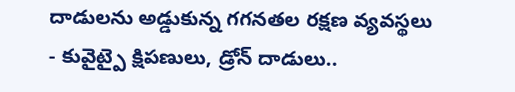దాడులను అడ్డుకున్న గగనతల రక్షణ వ్యవస్థలు
- కువైట్పై క్షిపణులు, డ్రోన్ దాడులు..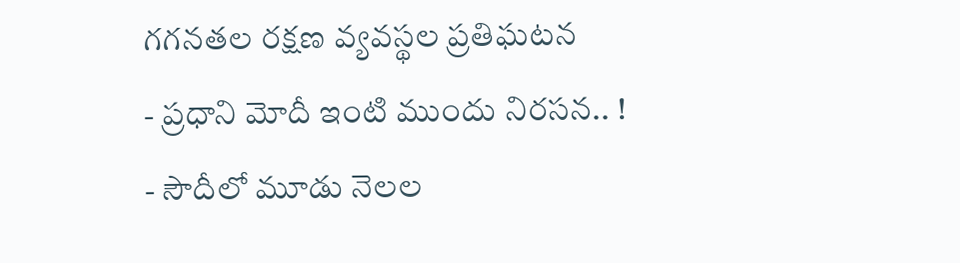గగనతల రక్షణ వ్యవస్థల ప్రతిఘటన
- ప్రధాని మోదీ ఇంటి ముందు నిరసన.. !
- సౌదీలో మూడు నెలల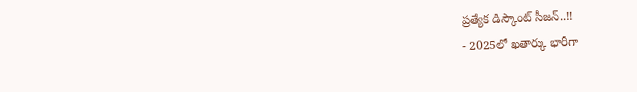ప్రత్యేక డిస్కౌంట్ సీజన్..!!
- 2025లో ఖతార్కు భారీగా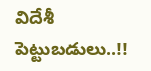విదేశీ పెట్టుబడులు..!!